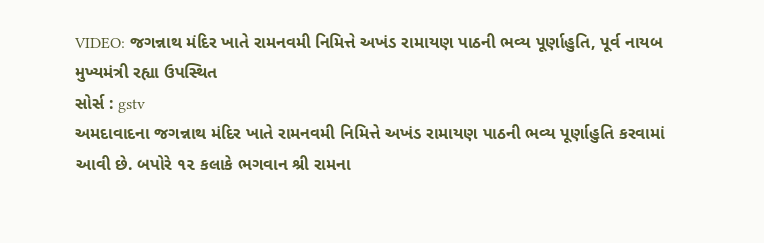VIDEO: જગન્નાથ મંદિર ખાતે રામનવમી નિમિત્તે અખંડ રામાયણ પાઠની ભવ્ય પૂર્ણાહુતિ, પૂર્વ નાયબ મુખ્યમંત્રી રહ્યા ઉપસ્થિત
સોર્સ : gstv
અમદાવાદના જગન્નાથ મંદિર ખાતે રામનવમી નિમિત્તે અખંડ રામાયણ પાઠની ભવ્ય પૂર્ણાહુતિ કરવામાં આવી છે. બપોરે ૧૨ કલાકે ભગવાન શ્રી રામના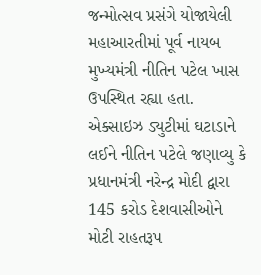જન્મોત્સવ પ્રસંગે યોજાયેલી મહાઆરતીમાં પૂર્વ નાયબ મુખ્યમંત્રી નીતિન પટેલ ખાસ ઉપસ્થિત રહ્યા હતા. એક્સાઇઝ ડ્યુટીમાં ઘટાડાને લઈને નીતિન પટેલે જણાવ્યુ કે પ્રધાનમંત્રી નરેન્દ્ર મોદી દ્વારા 145 કરોડ દેશવાસીઓને મોટી રાહતરૂપ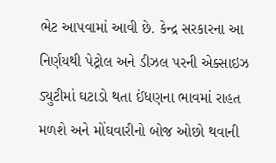ભેટ આપવામાં આવી છે. કેન્દ્ર સરકારના આ નિર્ણયથી પેટ્રોલ અને ડીઝલ પરની એક્સાઇઝ ડ્યુટીમાં ઘટાડો થતા ઈંધણના ભાવમાં રાહત મળશે અને મોંઘવારીનો બોજ ઓછો થવાની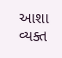આશા વ્યક્ત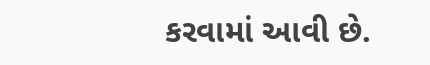કરવામાં આવી છે.